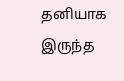தனியாக இருந்த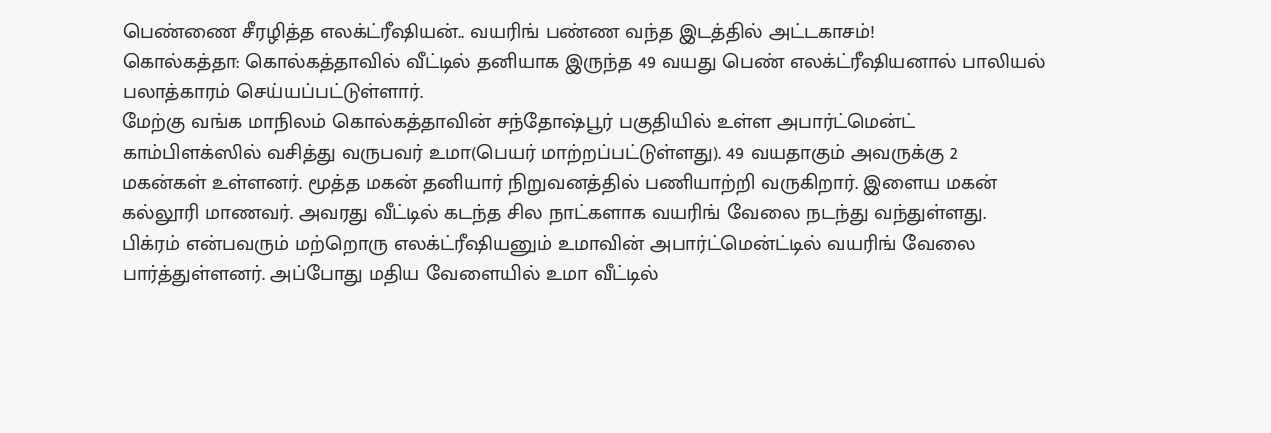பெண்ணை சீரழித்த எலக்ட்ரீஷியன்.. வயரிங் பண்ண வந்த இடத்தில் அட்டகாசம்!
கொல்கத்தா: கொல்கத்தாவில் வீட்டில் தனியாக இருந்த 49 வயது பெண் எலக்ட்ரீஷியனால் பாலியல் பலாத்காரம் செய்யப்பட்டுள்ளார்.
மேற்கு வங்க மாநிலம் கொல்கத்தாவின் சந்தோஷ்பூர் பகுதியில் உள்ள அபார்ட்மென்ட் காம்பிளக்ஸில் வசித்து வருபவர் உமா(பெயர் மாற்றப்பட்டுள்ளது). 49 வயதாகும் அவருக்கு 2 மகன்கள் உள்ளனர். மூத்த மகன் தனியார் நிறுவனத்தில் பணியாற்றி வருகிறார். இளைய மகன் கல்லூரி மாணவர். அவரது வீட்டில் கடந்த சில நாட்களாக வயரிங் வேலை நடந்து வந்துள்ளது.
பிக்ரம் என்பவரும் மற்றொரு எலக்ட்ரீஷியனும் உமாவின் அபார்ட்மென்ட்டில் வயரிங் வேலை பார்த்துள்ளனர். அப்போது மதிய வேளையில் உமா வீட்டில்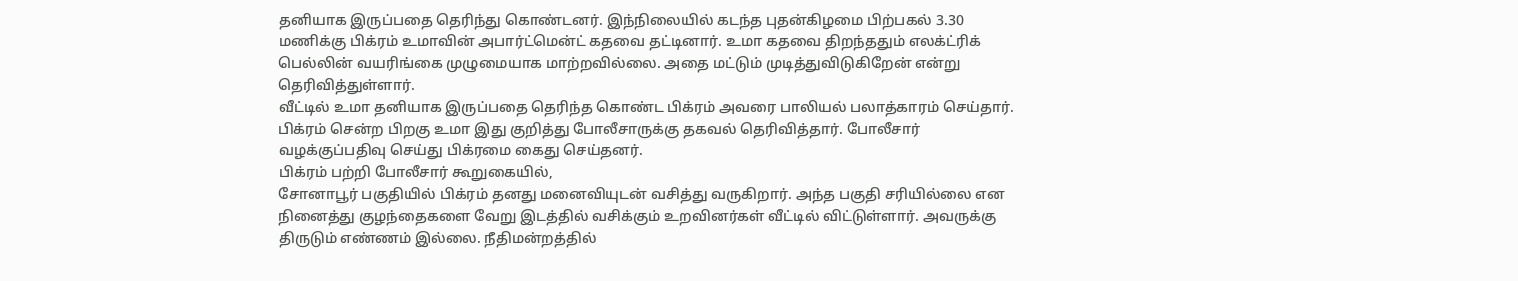தனியாக இருப்பதை தெரிந்து கொண்டனர். இந்நிலையில் கடந்த புதன்கிழமை பிற்பகல் 3.30 மணிக்கு பிக்ரம் உமாவின் அபார்ட்மென்ட் கதவை தட்டினார். உமா கதவை திறந்ததும் எலக்ட்ரிக் பெல்லின் வயரிங்கை முழுமையாக மாற்றவில்லை. அதை மட்டும் முடித்துவிடுகிறேன் என்று தெரிவித்துள்ளார்.
வீட்டில் உமா தனியாக இருப்பதை தெரிந்த கொண்ட பிக்ரம் அவரை பாலியல் பலாத்காரம் செய்தார். பிக்ரம் சென்ற பிறகு உமா இது குறித்து போலீசாருக்கு தகவல் தெரிவித்தார். போலீசார் வழக்குப்பதிவு செய்து பிக்ரமை கைது செய்தனர்.
பிக்ரம் பற்றி போலீசார் கூறுகையில்,
சோனாபூர் பகுதியில் பிக்ரம் தனது மனைவியுடன் வசித்து வருகிறார். அந்த பகுதி சரியில்லை என நினைத்து குழந்தைகளை வேறு இடத்தில் வசிக்கும் உறவினர்கள் வீட்டில் விட்டுள்ளார். அவருக்கு திருடும் எண்ணம் இல்லை. நீதிமன்றத்தில்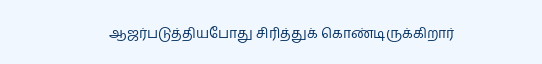ஆஜர்படுத்தியபோது சிரித்துக் கொண்டிருக்கிறார்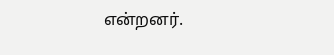என்றனர்.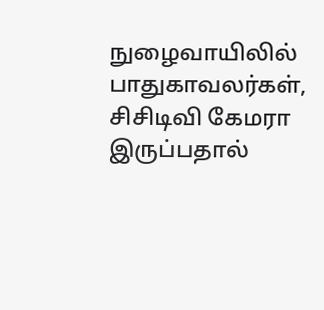நுழைவாயிலில் பாதுகாவலர்கள், சிசிடிவி கேமரா இருப்பதால்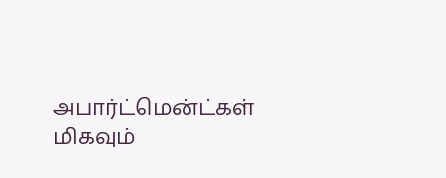அபார்ட்மென்ட்கள் மிகவும்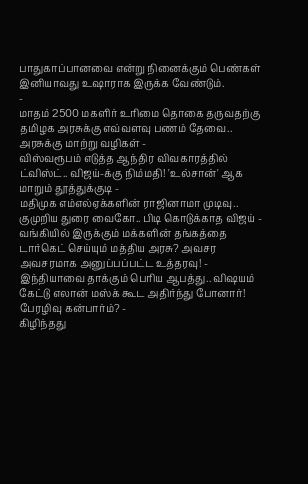பாதுகாப்பானவை என்று நினைக்கும் பெண்கள் இனியாவது உஷாராக இருக்க வேண்டும்.
-
மாதம் 2500 மகளிர் உரிமை தொகை தருவதற்கு தமிழக அரசுக்கு எவ்வளவு பணம் தேவை.. அரசுக்கு மாற்று வழிகள் -
விஸ்வரூபம் எடுத்த ஆந்திர விவகாரத்தில் ட்விஸ்ட்.. விஜய்-க்கு நிம்மதி! 'உல்சான்' ஆக மாறும் தூத்துக்குடி -
மதிமுக எம்எல்ஏக்களின் ராஜினாமா முடிவு.. குமுறிய துரை வைகோ.. பிடி கொடுக்காத விஜய் -
வங்கியில் இருக்கும் மக்களின் தங்கத்தை டார்கெட் செய்யும் மத்திய அரசு? அவசர அவசரமாக அனுப்பப்பட்ட உத்தரவு! -
இந்தியாவை தாக்கும் பெரிய ஆபத்து.. விஷயம் கேட்டு எலான் மஸ்க் கூட அதிர்ந்து போனார்! பேரழிவு கன்பார்ம்? -
கிழிந்தது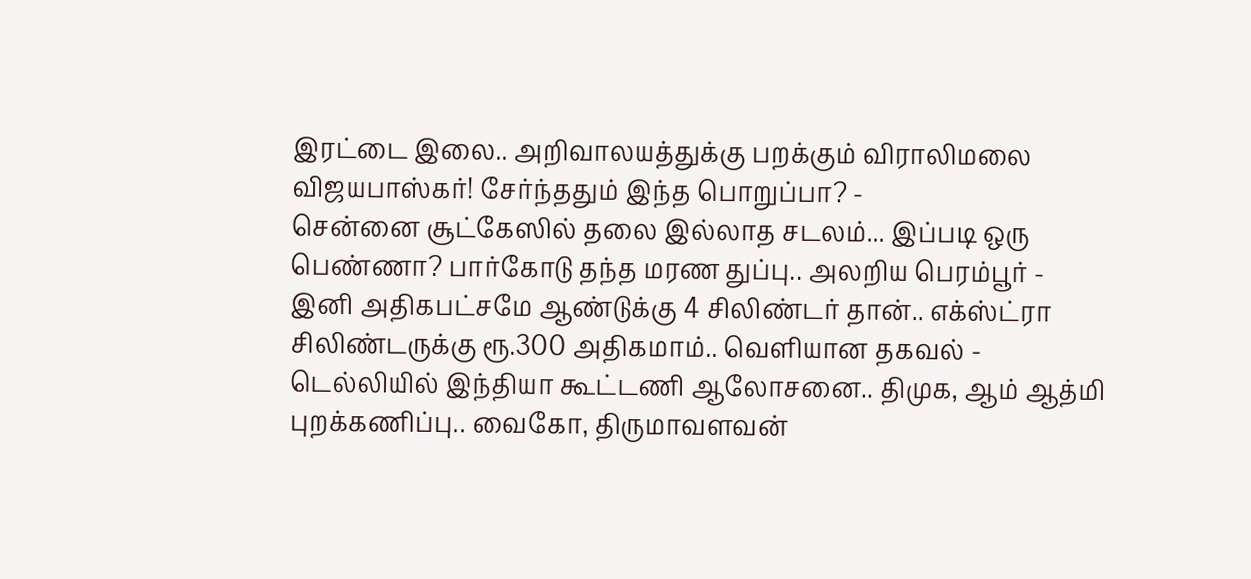இரட்டை இலை.. அறிவாலயத்துக்கு பறக்கும் விராலிமலை விஜயபாஸ்கர்! சேர்ந்ததும் இந்த பொறுப்பா? -
சென்னை சூட்கேஸில் தலை இல்லாத சடலம்... இப்படி ஒரு பெண்ணா? பார்கோடு தந்த மரண துப்பு.. அலறிய பெரம்பூர் -
இனி அதிகபட்சமே ஆண்டுக்கு 4 சிலிண்டர் தான்.. எக்ஸ்ட்ரா சிலிண்டருக்கு ரூ.300 அதிகமாம்.. வெளியான தகவல் -
டெல்லியில் இந்தியா கூட்டணி ஆலோசனை.. திமுக, ஆம் ஆத்மி புறக்கணிப்பு.. வைகோ, திருமாவளவன்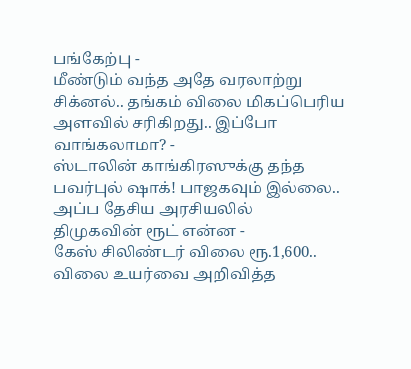பங்கேற்பு -
மீண்டும் வந்த அதே வரலாற்று சிக்னல்.. தங்கம் விலை மிகப்பெரிய அளவில் சரிகிறது.. இப்போ வாங்கலாமா? -
ஸ்டாலின் காங்கிரஸுக்கு தந்த பவர்புல் ஷாக்! பாஜகவும் இல்லை.. அப்ப தேசிய அரசியலில் திமுகவின் ரூட் என்ன -
கேஸ் சிலிண்டர் விலை ரூ.1,600.. விலை உயர்வை அறிவித்த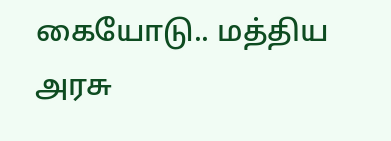கையோடு.. மத்திய அரசு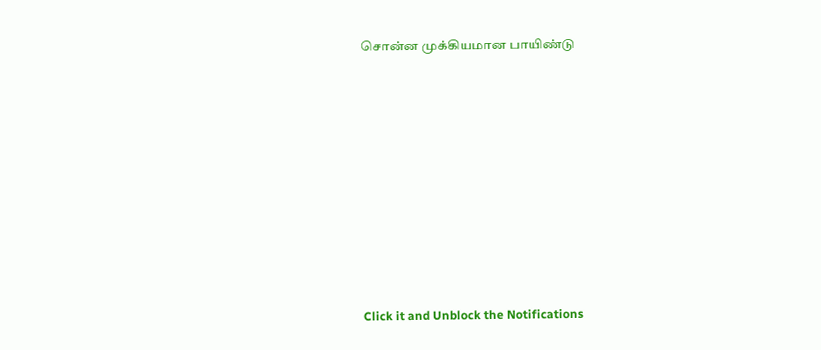சொன்ன முக்கியமான பாயிண்டு












Click it and Unblock the Notifications